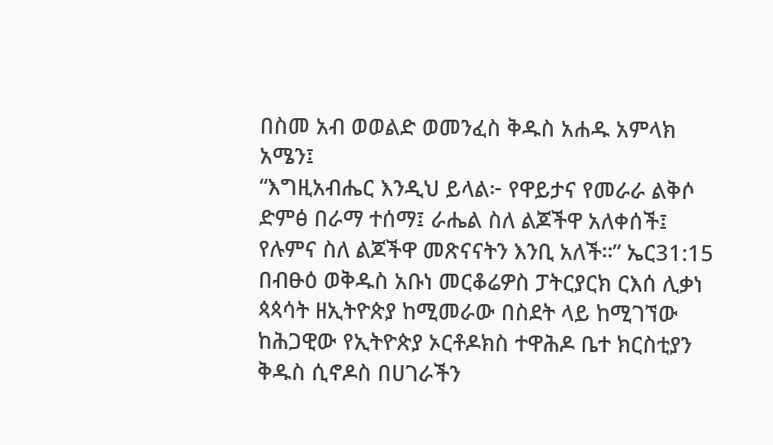በስመ አብ ወወልድ ወመንፈስ ቅዱስ አሐዱ አምላክ አሜን፤
“እግዚአብሔር እንዲህ ይላል፦ የዋይታና የመራራ ልቅሶ ድምፅ በራማ ተሰማ፤ ራሔል ስለ ልጆችዋ አለቀሰች፤ የሉምና ስለ ልጆችዋ መጽናናትን እንቢ አለች።” ኤር31:15
በብፁዕ ወቅዱስ አቡነ መርቆሬዎስ ፓትርያርክ ርእሰ ሊቃነ ጳጳሳት ዘኢትዮጵያ ከሚመራው በስደት ላይ ከሚገኘው ከሕጋዊው የኢትዮጵያ ኦርቶዶክስ ተዋሕዶ ቤተ ክርስቲያን ቅዱስ ሲኖዶስ በሀገራችን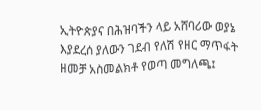ኢትዮጵያና በሕዝባችን ላይ አሸባሪው ወያኔ እያደረሰ ያለውን ገደብ የለሽ የዘር ማጥፋት ዘመቻ አስመልክቶ የወጣ መግለጫ፤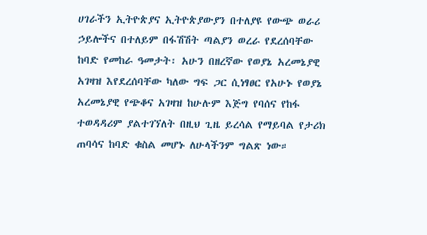ሀገራችን ኢትዮጵያና ኢትዮጵያውያን በተለያዩ የውጭ ወራሪ ኃይሎችና በተለይም በፋሽሽት ጣልያን ወረራ የደረሰባቸው ከባድ የመከራ ዓመታት፡ አሁን በዘረኛው የወያኔ አረመኔያዊ አገዛዝ እየደረሰባቸው ካለው ግፍ ጋር ሲነፃፀር የአሁኑ የወያኔ አረመኔያዊ የጭቆና አገዛዝ ከሁሉም እጅግ የባሰና የከፋ ተወዳዳሪም ያልተገኘለት በዚህ ጊዜ ይረሳል የማይባል የታሪክ ጠባሳና ከባድ ቁስል መሆኑ ለሁላችንም ግልጽ ነው።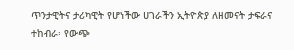ጥንታዊትና ታሪካዊት የሆነችው ሀገራችን ኢትዮጵያ ለዘመናት ታፍራና ተከብራ፡ የውጭ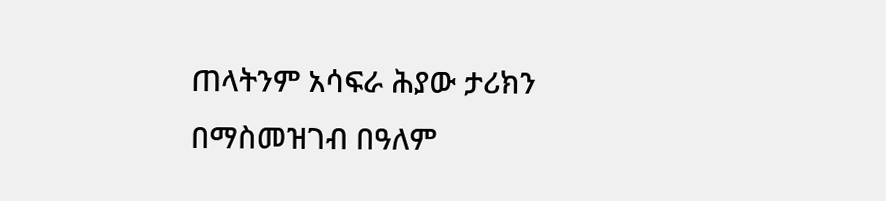ጠላትንም አሳፍራ ሕያው ታሪክን በማስመዝገብ በዓለም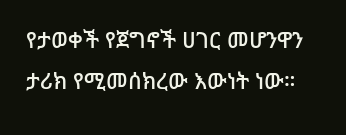የታወቀች የጀግኖች ሀገር መሆንዋን ታሪክ የሚመሰክረው እውነት ነው።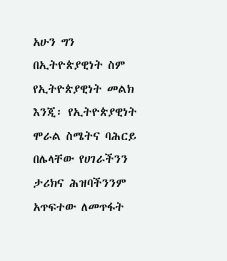አሁን ግን በኢትዮጵያዊነት ስም የኢትዮጵያዊነት መልክ እንጂ፡ የኢትዮጵያዊነት ሞራል ስሜትና ባሕርይ በሌላቸው የሀገራችንን ታሪክና ሕዝባችንንም አጥፍተው ለመጥፋት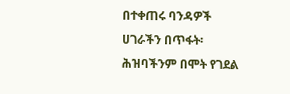በተቀጠሩ ባንዳዎች ሀገራችን በጥፋት፡ ሕዝባችንም በሞት የገደል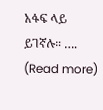አፋፍ ላይ ይገኛሉ። …. (Read more)